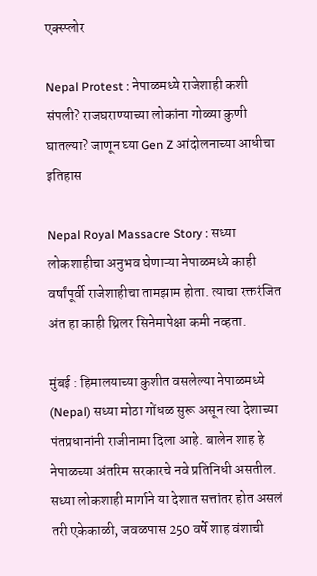एक्स्प्लोर

Nepal Protest : नेपाळमध्ये राजेशाही कशी संपली? राजघराण्याच्या लोकांना गोळ्या कुणी घातल्या? जाणून घ्या Gen Z आंदोलनाच्या आधीचा इतिहास

Nepal Royal Massacre Story : सध्या लोकशाहीचा अनुभव घेणाऱ्या नेपाळमध्ये काही वर्षांपूर्वी राजेशाहीचा तामझाम होता. त्याचा रक्तरंजित अंत हा काही थ्रिलर सिनेमापेक्षा कमी नव्हता.

मुंबई : हिमालयाच्या कुशीत वसलेल्या नेपाळमध्ये (Nepal) सध्या मोठा गोंधळ सुरू असून त्या देशाच्या पंतप्रधानांनी राजीनामा दिला आहे. बालेन शाह हे नेपाळच्या अंतरिम सरकारचे नवे प्रतिनिधी असतील. सध्या लोकशाही मार्गाने या देशात सत्तांतर होत असलं तरी एकेकाळी, जवळपास 250 वर्षे शाह वंशाची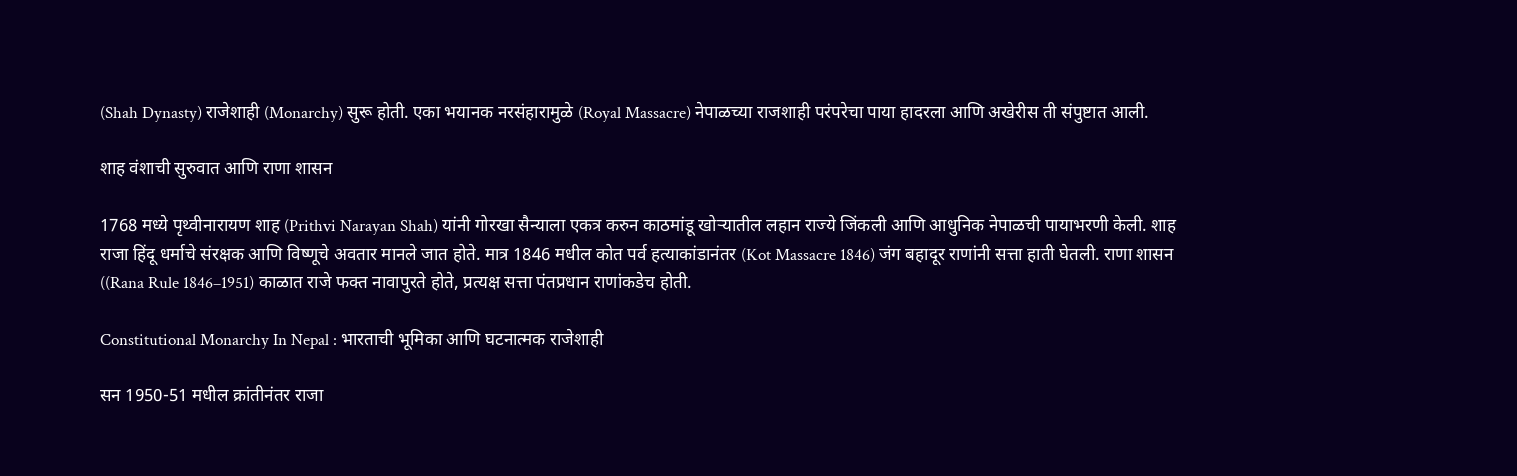(Shah Dynasty) राजेशाही (Monarchy) सुरू होती. एका भयानक नरसंहारामुळे (Royal Massacre) नेपाळच्या राजशाही परंपरेचा पाया हादरला आणि अखेरीस ती संपुष्टात आली.

शाह वंशाची सुरुवात आणि राणा शासन

1768 मध्ये पृथ्वीनारायण शाह (Prithvi Narayan Shah) यांनी गोरखा सैन्याला एकत्र करुन काठमांडू खोऱ्यातील लहान राज्ये जिंकली आणि आधुनिक नेपाळची पायाभरणी केली. शाह राजा हिंदू धर्माचे संरक्षक आणि विष्णूचे अवतार मानले जात होते. मात्र 1846 मधील कोत पर्व हत्याकांडानंतर (Kot Massacre 1846) जंग बहादूर राणांनी सत्ता हाती घेतली. राणा शासन ((Rana Rule 1846–1951) काळात राजे फक्त नावापुरते होते, प्रत्यक्ष सत्ता पंतप्रधान राणांकडेच होती.

Constitutional Monarchy In Nepal : भारताची भूमिका आणि घटनात्मक राजेशाही

सन 1950-51 मधील क्रांतीनंतर राजा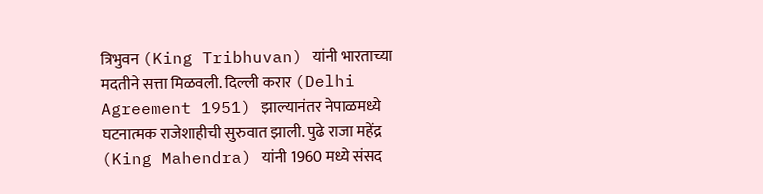त्रिभुवन (King Tribhuvan) यांनी भारताच्या मदतीने सत्ता मिळवली. दिल्ली करार (Delhi Agreement 1951) झाल्यानंतर नेपाळमध्ये घटनात्मक राजेशाहीची सुरुवात झाली. पुढे राजा महेंद्र (King Mahendra) यांनी 1960 मध्ये संसद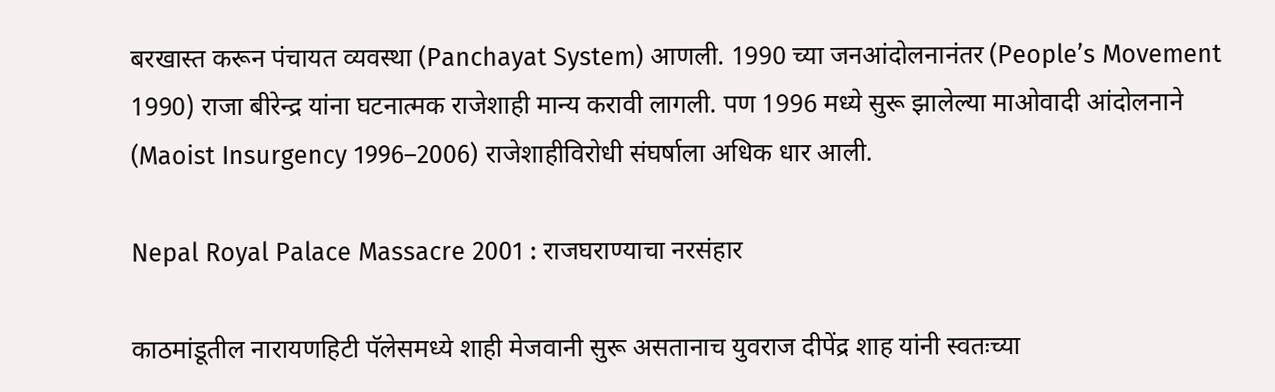बरखास्त करून पंचायत व्यवस्था (Panchayat System) आणली. 1990 च्या जनआंदोलनानंतर (People’s Movement 1990) राजा बीरेन्द्र यांना घटनात्मक राजेशाही मान्य करावी लागली. पण 1996 मध्ये सुरू झालेल्या माओवादी आंदोलनाने (Maoist Insurgency 1996–2006) राजेशाहीविरोधी संघर्षाला अधिक धार आली.

Nepal Royal Palace Massacre 2001 : राजघराण्याचा नरसंहार

काठमांडूतील नारायणहिटी पॅलेसमध्ये शाही मेजवानी सुरू असतानाच युवराज दीपेंद्र शाह यांनी स्वतःच्या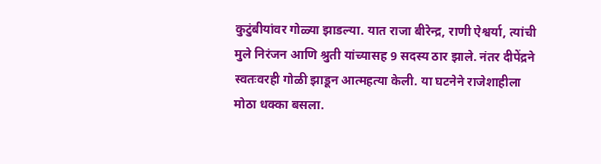कुटुंबीयांवर गोळ्या झाडल्या. यात राजा बीरेन्द्र, राणी ऐश्वर्या, त्यांची मुले निरंजन आणि श्रुती यांच्यासह 9 सदस्य ठार झाले. नंतर दीपेंद्रने स्वतःवरही गोळी झाडून आत्महत्या केली. या घटनेने राजेशाहीला मोठा धक्का बसला.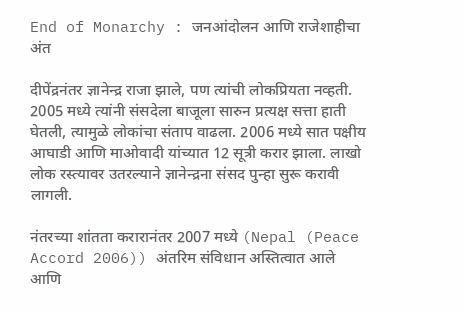End of Monarchy : जनआंदोलन आणि राजेशाहीचा अंत

दीपेंद्रनंतर ज्ञानेन्द्र राजा झाले, पण त्यांची लोकप्रियता नव्हती. 2005 मध्ये त्यांनी संसदेला बाजूला सारुन प्रत्यक्ष सत्ता हाती घेतली, त्यामुळे लोकांचा संताप वाढला. 2006 मध्ये सात पक्षीय आघाडी आणि माओवादी यांच्यात 12 सूत्री करार झाला. लाखो लोक रस्त्यावर उतरल्याने ज्ञानेन्द्रना संसद पुन्हा सुरू करावी लागली.

नंतरच्या शांतता करारानंतर 2007 मध्ये (Nepal (Peace Accord 2006)) अंतरिम संविधान अस्तित्वात आले आणि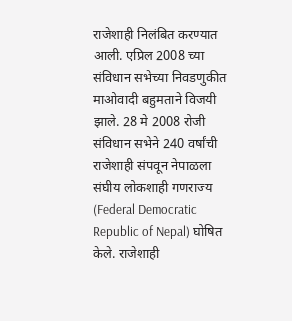राजेशाही निलंबित करण्यात आली. एप्रिल 2008 च्या संविधान सभेच्या निवडणुकीत माओवादी बहुमताने विजयी झाले. 28 मे 2008 रोजी संविधान सभेने 240 वर्षांची राजेशाही संपवून नेपाळला संघीय लोकशाही गणराज्य (Federal Democratic Republic of Nepal) घोषित केले. राजेशाही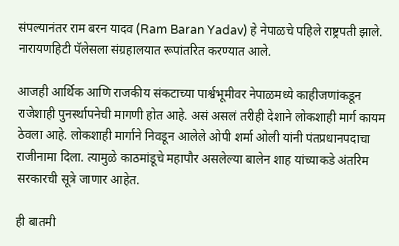संपल्यानंतर राम बरन यादव (Ram Baran Yadav) हे नेपाळचे पहिले राष्ट्रपती झाले. नारायणहिटी पॅलेसला संग्रहालयात रूपांतरित करण्यात आले.

आजही आर्थिक आणि राजकीय संकटाच्या पार्श्वभूमीवर नेपाळमध्ये काहीजणांकडून राजेशाही पुनर्स्थापनेची मागणी होत आहे. असं असलं तरीही देशाने लोकशाही मार्ग कायम ठेवला आहे. लोकशाही मार्गाने निवडून आलेले ओपी शर्मा ओली यांनी पंतप्रधानपदाचा राजीनामा दिला. त्यामुळे काठमांडूचे महापौर असलेल्या बालेन शाह यांच्याकडे अंतरिम सरकारची सूत्रे जाणार आहेत.

ही बातमी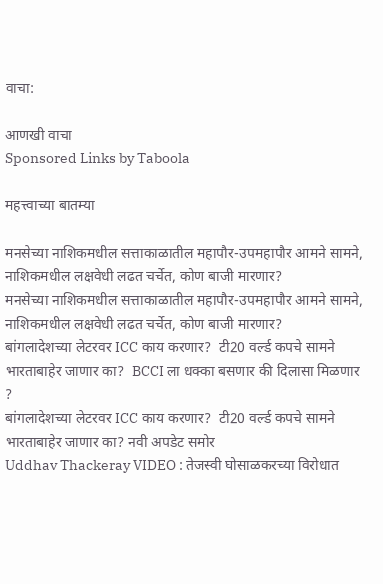वाचा:

आणखी वाचा
Sponsored Links by Taboola

महत्त्वाच्या बातम्या

मनसेच्या नाशिकमधील सत्ताकाळातील महापौर-उपमहापौर आमने सामने, नाशिकमधील लक्षवेधी लढत चर्चेत, कोण बाजी मारणार?
मनसेच्या नाशिकमधील सत्ताकाळातील महापौर-उपमहापौर आमने सामने, नाशिकमधील लक्षवेधी लढत चर्चेत, कोण बाजी मारणार?
बांगलादेशच्या लेटरवर ICC काय करणार?  टी20 वर्ल्ड कपचे सामने भारताबाहेर जाणार का?  BCCI ला धक्का बसणार की दिलासा मिळणार ?
बांगलादेशच्या लेटरवर ICC काय करणार?  टी20 वर्ल्ड कपचे सामने भारताबाहेर जाणार का? नवी अपडेट समोर
Uddhav Thackeray VIDEO : तेजस्वी घोसाळकरच्या विरोधात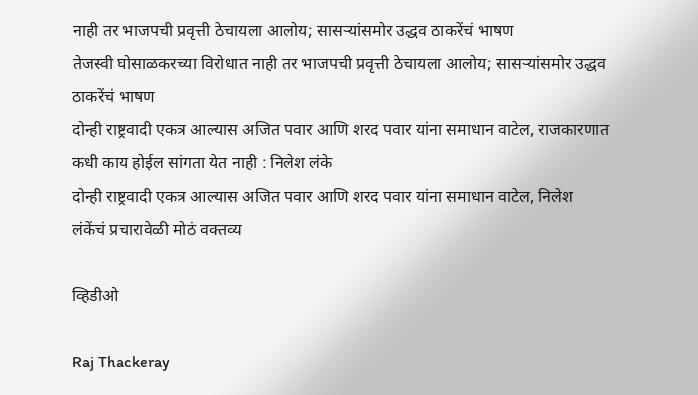नाही तर भाजपची प्रवृत्ती ठेचायला आलोय; सासऱ्यांसमोर उद्धव ठाकरेंचं भाषण
तेजस्वी घोसाळकरच्या विरोधात नाही तर भाजपची प्रवृत्ती ठेचायला आलोय; सासऱ्यांसमोर उद्धव ठाकरेंचं भाषण
दोन्ही राष्ट्रवादी एकत्र आल्यास अजित पवार आणि शरद पवार यांना समाधान वाटेल, राजकारणात कधी काय होईल सांगता येत नाही : निलेश लंके
दोन्ही राष्ट्रवादी एकत्र आल्यास अजित पवार आणि शरद पवार यांना समाधान वाटेल, निलेश लंकेंचं प्रचारावेळी मोठं वक्तव्य

व्हिडीओ

Raj Thackeray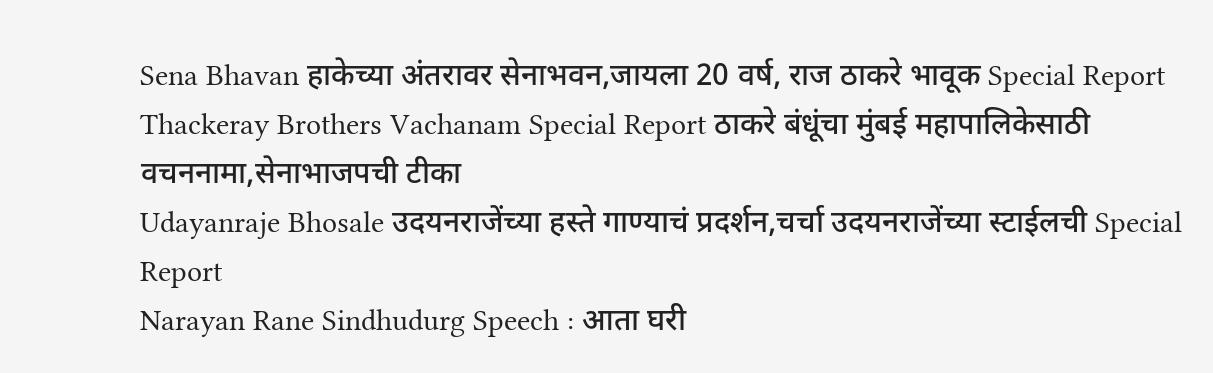Sena Bhavan हाकेच्या अंतरावर सेनाभवन,जायला 20 वर्ष, राज ठाकरे भावूक Special Report
Thackeray Brothers Vachanam Special Report ठाकरे बंधूंचा मुंबई महापालिकेसाठी वचननामा,सेनाभाजपची टीका
Udayanraje Bhosale उदयनराजेंच्या हस्ते गाण्याचं प्रदर्शन,चर्चा उदयनराजेंच्या स्टाईलची Special Report
Narayan Rane Sindhudurg Speech : आता घरी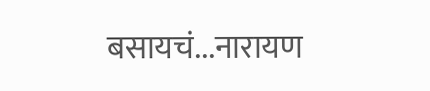बसायचं...नारायण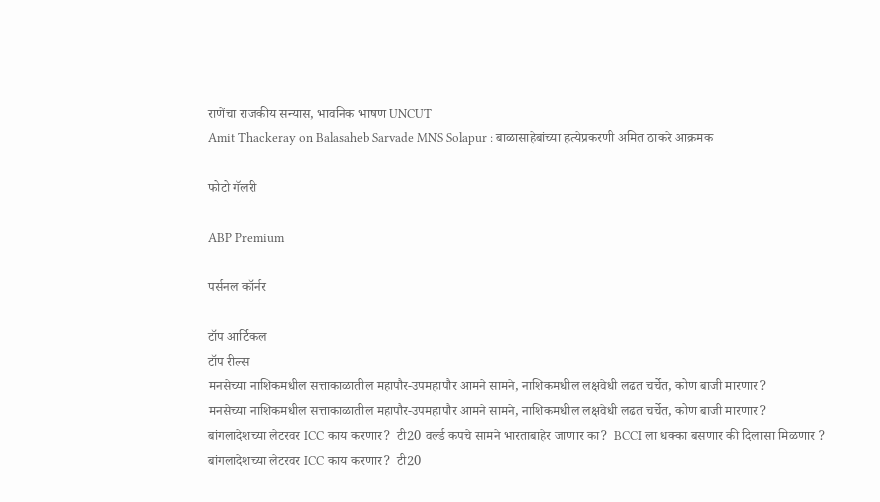राणेंचा राजकीय सन्यास, भावनिक भाषण UNCUT
Amit Thackeray on Balasaheb Sarvade MNS Solapur : बाळासाहेबांच्या हत्येप्रकरणी अमित ठाकरे आक्रमक

फोटो गॅलरी

ABP Premium

पर्सनल कॉर्नर

टॉप आर्टिकल
टॉप रील्स
मनसेच्या नाशिकमधील सत्ताकाळातील महापौर-उपमहापौर आमने सामने, नाशिकमधील लक्षवेधी लढत चर्चेत, कोण बाजी मारणार?
मनसेच्या नाशिकमधील सत्ताकाळातील महापौर-उपमहापौर आमने सामने, नाशिकमधील लक्षवेधी लढत चर्चेत, कोण बाजी मारणार?
बांगलादेशच्या लेटरवर ICC काय करणार?  टी20 वर्ल्ड कपचे सामने भारताबाहेर जाणार का?  BCCI ला धक्का बसणार की दिलासा मिळणार ?
बांगलादेशच्या लेटरवर ICC काय करणार?  टी20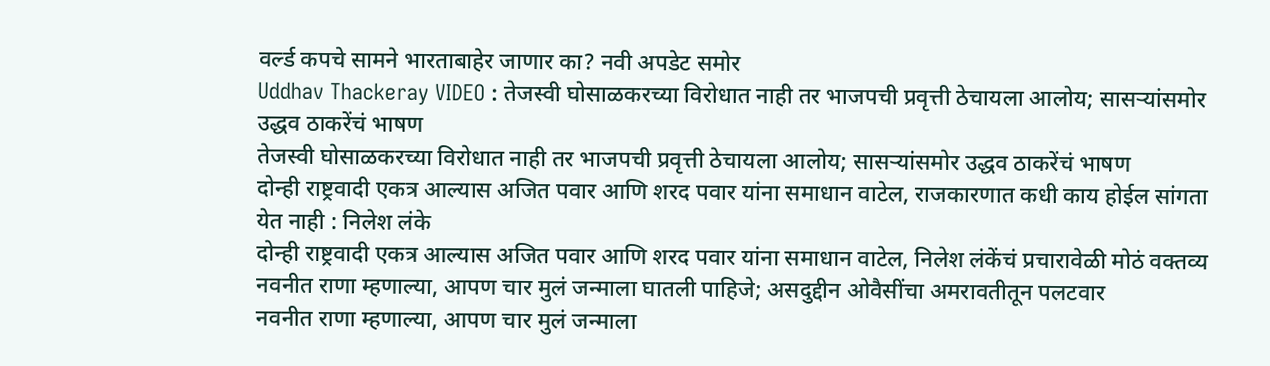वर्ल्ड कपचे सामने भारताबाहेर जाणार का? नवी अपडेट समोर
Uddhav Thackeray VIDEO : तेजस्वी घोसाळकरच्या विरोधात नाही तर भाजपची प्रवृत्ती ठेचायला आलोय; सासऱ्यांसमोर उद्धव ठाकरेंचं भाषण
तेजस्वी घोसाळकरच्या विरोधात नाही तर भाजपची प्रवृत्ती ठेचायला आलोय; सासऱ्यांसमोर उद्धव ठाकरेंचं भाषण
दोन्ही राष्ट्रवादी एकत्र आल्यास अजित पवार आणि शरद पवार यांना समाधान वाटेल, राजकारणात कधी काय होईल सांगता येत नाही : निलेश लंके
दोन्ही राष्ट्रवादी एकत्र आल्यास अजित पवार आणि शरद पवार यांना समाधान वाटेल, निलेश लंकेंचं प्रचारावेळी मोठं वक्तव्य
नवनीत राणा म्हणाल्या, आपण चार मुलं जन्माला घातली पाहिजे; असदुद्दीन ओवैसींचा अमरावतीतून पलटवार
नवनीत राणा म्हणाल्या, आपण चार मुलं जन्माला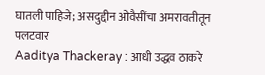घातली पाहिजे; असदुद्दीन ओवैसींचा अमरावतीतून पलटवार
Aaditya Thackeray : आधी उद्धव ठाकरे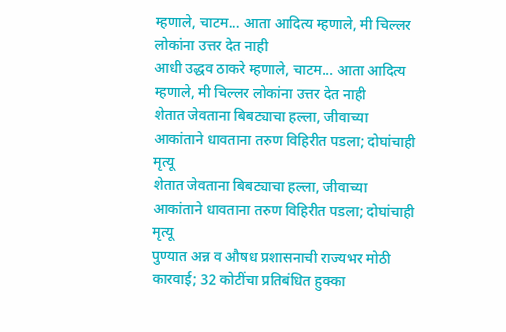म्हणाले, चाटम... आता आदित्य म्हणाले, मी चिल्लर लोकांना उत्तर देत नाही
आधी उद्धव ठाकरे म्हणाले, चाटम... आता आदित्य म्हणाले, मी चिल्लर लोकांना उत्तर देत नाही
शेतात जेवताना बिबट्याचा हल्ला, जीवाच्या आकांताने धावताना तरुण विहिरीत पडला; दोघांचाही मृत्यू
शेतात जेवताना बिबट्याचा हल्ला, जीवाच्या आकांताने धावताना तरुण विहिरीत पडला; दोघांचाही मृत्यू
पुण्यात अन्न व औषध प्रशासनाची राज्यभर मोठी कारवाई; 32 कोटींचा प्रतिबंधित हुक्का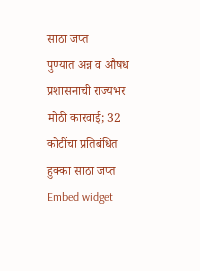साठा जप्त
पुण्यात अन्न व औषध प्रशासनाची राज्यभर मोठी कारवाई; 32 कोटींचा प्रतिबंधित हुक्का साठा जप्त
Embed widget